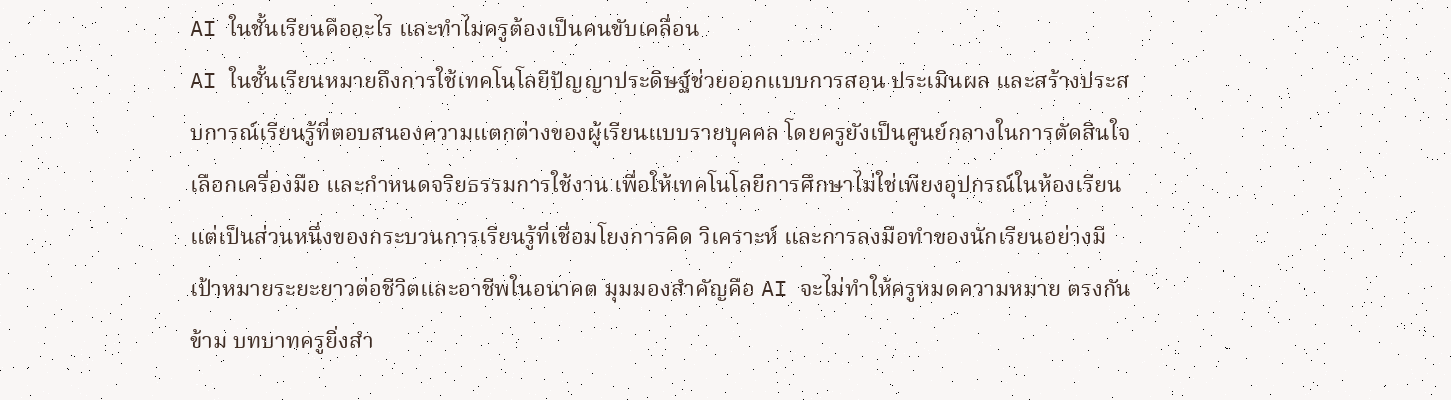AI ในชั้นเรียนคืออะไร และทำไมครูต้องเป็นคนขับเคลื่อน
AI ในชั้นเรียนหมายถึงการใช้เทคโนโลยีปัญญาประดิษฐ์ช่วยออกแบบการสอน ประเมินผล และสร้างประสบการณ์เรียนรู้ที่ตอบสนองความแตกต่างของผู้เรียนแบบรายบุคคล โดยครูยังเป็นศูนย์กลางในการตัดสินใจ เลือกเครื่องมือ และกำหนดจริยธรรมการใช้งาน เพื่อให้เทคโนโลยีการศึกษาไม่ใช่เพียงอุปกรณ์ในห้องเรียน แต่เป็นส่วนหนึ่งของกระบวนการเรียนรู้ที่เชื่อมโยงการคิด วิเคราะห์ และการลงมือทำของนักเรียนอย่างมีเป้าหมายระยะยาวต่อชีวิตและอาชีพในอนาคต มุมมองสำคัญคือ AI จะไม่ทำให้ครูหมดความหมาย ตรงกันข้าม บทบาทครูยิ่งสำ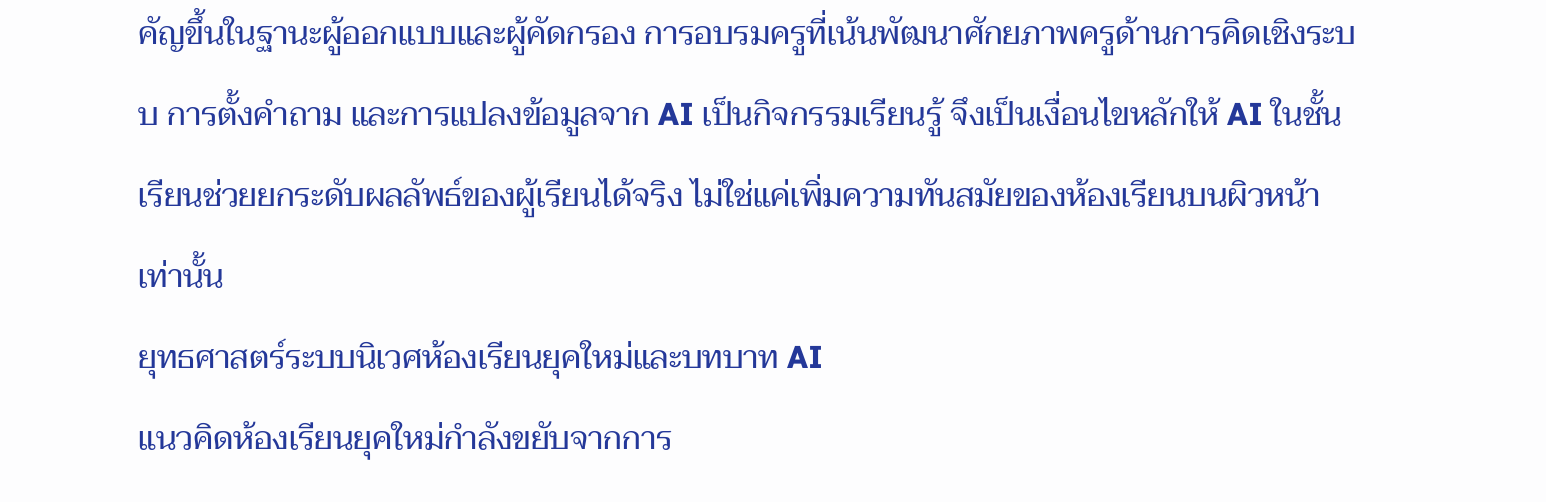คัญขึ้นในฐานะผู้ออกแบบและผู้คัดกรอง การอบรมครูที่เน้นพัฒนาศักยภาพครูด้านการคิดเชิงระบบ การตั้งคำถาม และการแปลงข้อมูลจาก AI เป็นกิจกรรมเรียนรู้ จึงเป็นเงื่อนไขหลักให้ AI ในชั้นเรียนช่วยยกระดับผลลัพธ์ของผู้เรียนได้จริง ไม่ใช่แค่เพิ่มความทันสมัยของห้องเรียนบนผิวหน้าเท่านั้น
ยุทธศาสตร์ระบบนิเวศห้องเรียนยุคใหม่และบทบาท AI
แนวคิดห้องเรียนยุคใหม่กำลังขยับจากการ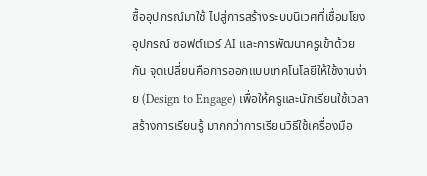ซื้ออุปกรณ์มาใช้ ไปสู่การสร้างระบบนิเวศที่เชื่อมโยงอุปกรณ์ ซอฟต์แวร์ AI และการพัฒนาครูเข้าด้วยกัน จุดเปลี่ยนคือการออกแบบเทคโนโลยีให้ใช้งานง่าย (Design to Engage) เพื่อให้ครูและนักเรียนใช้เวลาสร้างการเรียนรู้ มากกว่าการเรียนวิธีใช้เครื่องมือ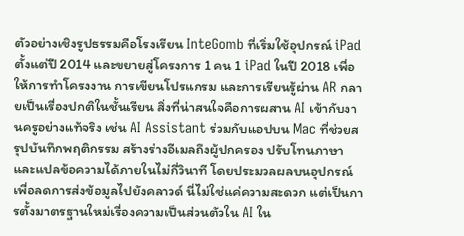ตัวอย่างเชิงรูปธรรมคือโรงเรียน InteGomb ที่เริ่มใช้อุปกรณ์ iPad ตั้งแต่ปี 2014 และขยายสู่โครงการ 1 คน 1 iPad ในปี 2018 เพื่อให้การทำโครงงาน การเขียนโปรแกรม และการเรียนรู้ผ่าน AR กลายเป็นเรื่องปกติในชั้นเรียน สิ่งที่น่าสนใจคือการผสาน AI เข้ากับงานครูอย่างแท้จริง เช่น AI Assistant ร่วมกับแอปบน Mac ที่ช่วยสรุปบันทึกพฤติกรรม สร้างร่างอีเมลถึงผู้ปกครอง ปรับโทนภาษา และแปลข้อความได้ภายในไม่กี่วินาที โดยประมวลผลบนอุปกรณ์เพื่อลดการส่งข้อมูลไปยังคลาวด์ นี่ไม่ใช่แค่ความสะดวก แต่เป็นการตั้งมาตรฐานใหม่เรื่องความเป็นส่วนตัวใน AI ใน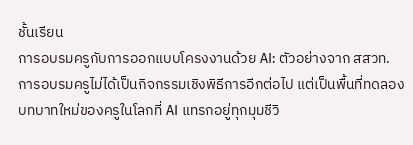ชั้นเรียน
การอบรมครูกับการออกแบบโครงงานด้วย AI: ตัวอย่างจาก สสวท.
การอบรมครูไม่ได้เป็นกิจกรรมเชิงพิธีการอีกต่อไป แต่เป็นพื้นที่ทดลองบทบาทใหม่ของครูในโลกที่ AI แทรกอยู่ทุกมุมชีวิ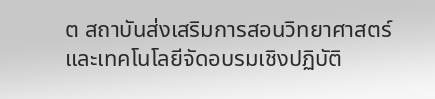ต สถาบันส่งเสริมการสอนวิทยาศาสตร์และเทคโนโลยีจัดอบรมเชิงปฏิบัติ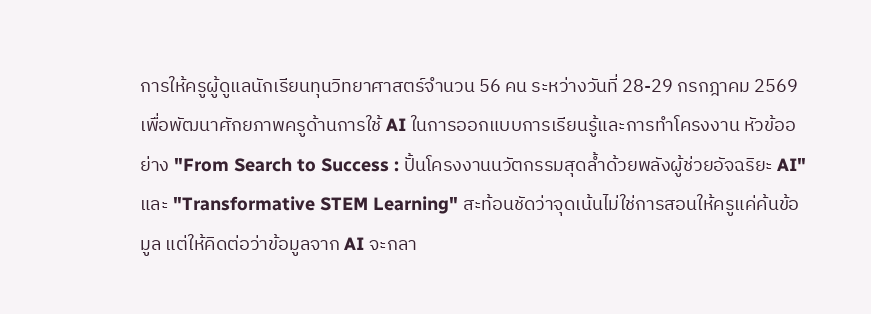การให้ครูผู้ดูแลนักเรียนทุนวิทยาศาสตร์จำนวน 56 คน ระหว่างวันที่ 28-29 กรกฎาคม 2569 เพื่อพัฒนาศักยภาพครูด้านการใช้ AI ในการออกแบบการเรียนรู้และการทำโครงงาน หัวข้ออย่าง "From Search to Success : ปั้นโครงงานนวัตกรรมสุดล้ำด้วยพลังผู้ช่วยอัจฉริยะ AI" และ "Transformative STEM Learning" สะท้อนชัดว่าจุดเน้นไม่ใช่การสอนให้ครูแค่ค้นข้อมูล แต่ให้คิดต่อว่าข้อมูลจาก AI จะกลา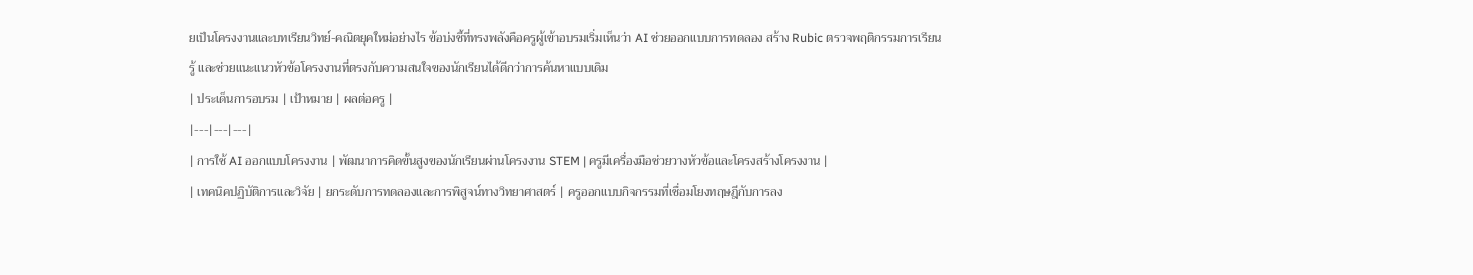ยเป็นโครงงานและบทเรียนวิทย์-คณิตยุคใหม่อย่างไร ข้อบ่งชี้ที่ทรงพลังคือครูผู้เข้าอบรมเริ่มเห็นว่า AI ช่วยออกแบบการทดลอง สร้าง Rubic ตรวจพฤติกรรมการเรียนรู้ และช่วยแนะแนวหัวข้อโครงงานที่ตรงกับความสนใจของนักเรียนได้ดีกว่าการค้นหาแบบเดิม
| ประเด็นการอบรม | เป้าหมาย | ผลต่อครู |
|---|---|---|
| การใช้ AI ออกแบบโครงงาน | พัฒนาการคิดขั้นสูงของนักเรียนผ่านโครงงาน STEM | ครูมีเครื่องมือช่วยวางหัวข้อและโครงสร้างโครงงาน |
| เทคนิคปฏิบัติการและวิจัย | ยกระดับการทดลองและการพิสูจน์ทางวิทยาศาสตร์ | ครูออกแบบกิจกรรมที่เชื่อมโยงทฤษฎีกับการลง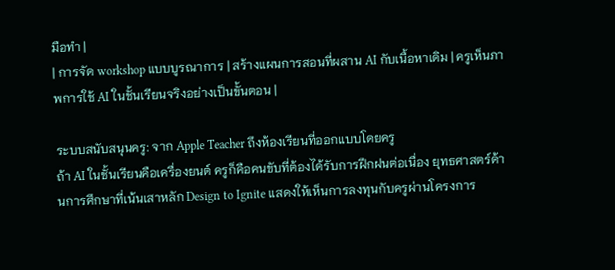มือทำ |
| การจัด workshop แบบบูรณาการ | สร้างแผนการสอนที่ผสาน AI กับเนื้อหาเดิม | ครูเห็นภาพการใช้ AI ในชั้นเรียนจริงอย่างเป็นขั้นตอน |

ระบบสนับสนุนครู: จาก Apple Teacher ถึงห้องเรียนที่ออกแบบโดยครู
ถ้า AI ในชั้นเรียนคือเครื่องยนต์ ครูก็คือคนขับที่ต้องได้รับการฝึกฝนต่อเนื่อง ยุทธศาสตร์ด้านการศึกษาที่เน้นเสาหลัก Design to Ignite แสดงให้เห็นการลงทุนกับครูผ่านโครงการ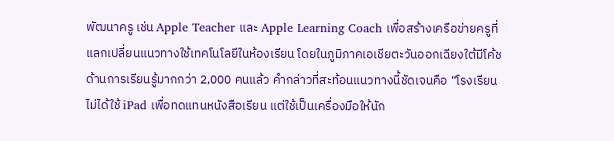พัฒนาครู เช่น Apple Teacher และ Apple Learning Coach เพื่อสร้างเครือข่ายครูที่แลกเปลี่ยนแนวทางใช้เทคโนโลยีในห้องเรียน โดยในภูมิภาคเอเชียตะวันออกเฉียงใต้มีโค้ชด้านการเรียนรู้มากกว่า 2,000 คนแล้ว คำกล่าวที่สะท้อนแนวทางนี้ชัดเจนคือ “โรงเรียนไม่ได้ใช้ iPad เพื่อทดแทนหนังสือเรียน แต่ใช้เป็นเครื่องมือให้นัก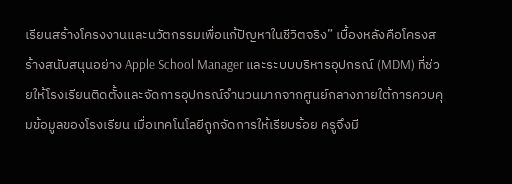เรียนสร้างโครงงานและนวัตกรรมเพื่อแก้ปัญหาในชีวิตจริง” เบื้องหลังคือโครงสร้างสนับสนุนอย่าง Apple School Manager และระบบบริหารอุปกรณ์ (MDM) ที่ช่วยให้โรงเรียนติดตั้งและจัดการอุปกรณ์จำนวนมากจากศูนย์กลางภายใต้การควบคุมข้อมูลของโรงเรียน เมื่อเทคโนโลยีถูกจัดการให้เรียบร้อย ครูจึงมี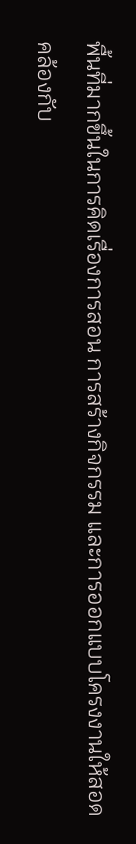พื้นที่มากขึ้นในการคิดเรื่องการสอน การสร้างกิจกรรม และการออกแบบโครงงานให้สอดคล้องกับ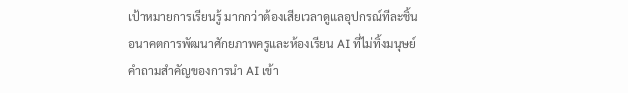เป้าหมายการเรียนรู้ มากกว่าต้องเสียเวลาดูแลอุปกรณ์ทีละชิ้น
อนาคตการพัฒนาศักยภาพครูและห้องเรียน AI ที่ไม่ทิ้งมนุษย์
คำถามสำคัญของการนำ AI เข้า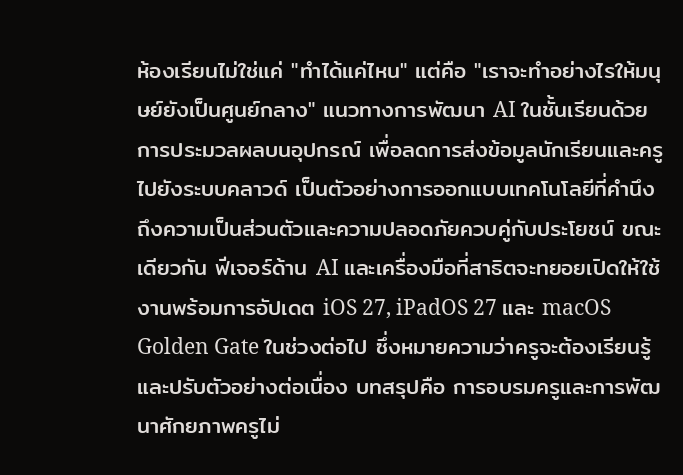ห้องเรียนไม่ใช่แค่ "ทำได้แค่ไหน" แต่คือ "เราจะทำอย่างไรให้มนุษย์ยังเป็นศูนย์กลาง" แนวทางการพัฒนา AI ในชั้นเรียนด้วยการประมวลผลบนอุปกรณ์ เพื่อลดการส่งข้อมูลนักเรียนและครูไปยังระบบคลาวด์ เป็นตัวอย่างการออกแบบเทคโนโลยีที่คำนึงถึงความเป็นส่วนตัวและความปลอดภัยควบคู่กับประโยชน์ ขณะเดียวกัน ฟีเจอร์ด้าน AI และเครื่องมือที่สาธิตจะทยอยเปิดให้ใช้งานพร้อมการอัปเดต iOS 27, iPadOS 27 และ macOS Golden Gate ในช่วงต่อไป ซึ่งหมายความว่าครูจะต้องเรียนรู้และปรับตัวอย่างต่อเนื่อง บทสรุปคือ การอบรมครูและการพัฒนาศักยภาพครูไม่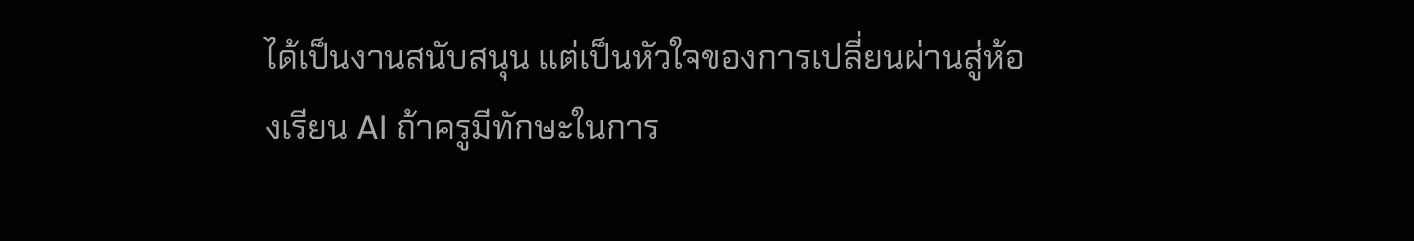ได้เป็นงานสนับสนุน แต่เป็นหัวใจของการเปลี่ยนผ่านสู่ห้องเรียน AI ถ้าครูมีทักษะในการ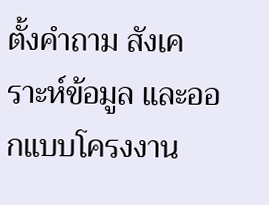ตั้งคำถาม สังเคราะห์ข้อมูล และออกแบบโครงงาน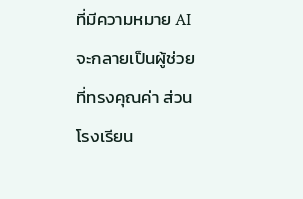ที่มีความหมาย AI จะกลายเป็นผู้ช่วยที่ทรงคุณค่า ส่วนโรงเรียน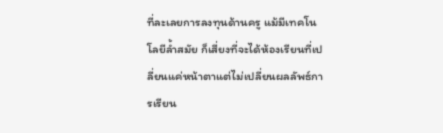ที่ละเลยการลงทุนด้านครู แม้มีเทคโนโลยีล้ำสมัย ก็เสี่ยงที่จะได้ห้องเรียนที่เปลี่ยนแค่หน้าตาแต่ไม่เปลี่ยนผลลัพธ์การเรียน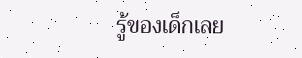รู้ของเด็กเลย